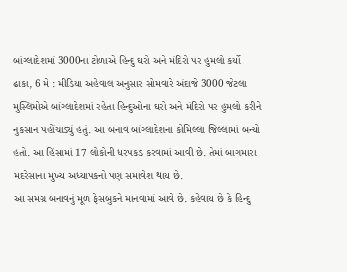બાંગ્લાદેશમાં 3000ના ટોળાએ હિન્દુ ઘરો અને મંદિરો પર હુમલો કર્યો
ઢાકા, 6 મે : મીડિયા અહેવાલ અનુસાર સોમવારે અંદાજે 3000 જેટલા મુસ્લિમોએ બાંગ્લાદેશમાં રહેતા હિન્દુઓના ઘરો અને મંદિરો પર હુમલો કરીને નુકસાન પહોંચાડ્યું હતું. આ બનાવ બાંગ્લાદેશના કોમિલ્લા જિલ્લામાં બન્યો હતો. આ હિંસામાં 17 લોકોની ધરપકડ કરવામાં આવી છે. તેમાં બાગમારા મદરેસાના મુખ્ય અધ્યાપકનો પણ સમાવેશ થાય છે.
આ સમગ્ર બનાવનું મૂળ ફેસબુકને માનવામાં આવે છે. કહેવાય છે કે હિન્દુ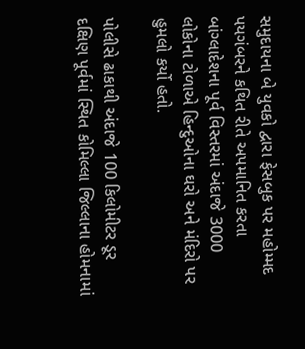સમુદાયના બે યુવકો દ્વારા ફેસબુક પર મહોમ્મદ પયગંબરને કથિત રીતે અપમાનિત કરતા બાંગ્લાદેશના પૂર્વ વિસ્તરમાં અંદાજે 3000 લોકોના ટોળાએ હિન્દુઓના ઘરો અને મંદિરો પર હુમલો કર્યો હતો.

પોલીસે ઢાકાથી અંદાજે 100 કિલોમીટર ડૂર દક્ષિણ પૂર્વમાં સ્થિત કોમિલ્લા જિલ્લાના હોમનામાં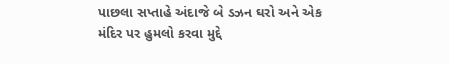પાછલા સપ્તાહે અંદાજે બે ડઝન ઘરો અને એક મંદિર પર હુમલો કરવા મુદ્દે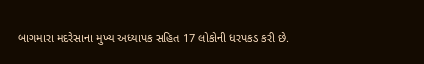બાગમારા મદરેસાના મુખ્ય અધ્યાપક સહિત 17 લોકોની ધરપકડ કરી છે.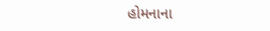હોમનાના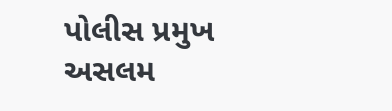પોલીસ પ્રમુખ અસલમ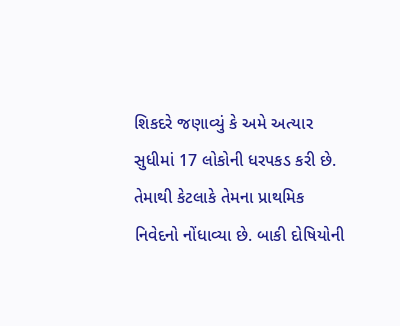શિકદરે જણાવ્યું કે અમે અત્યાર સુધીમાં 17 લોકોની ધરપકડ કરી છે. તેમાથી કેટલાકે તેમના પ્રાથમિક નિવેદનો નોંધાવ્યા છે. બાકી દોષિયોની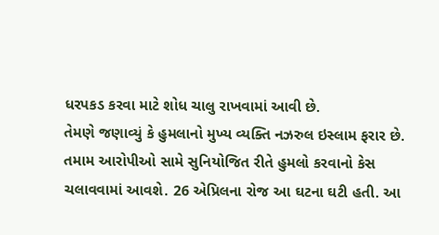ધરપકડ કરવા માટે શોધ ચાલુ રાખવામાં આવી છે.
તેમણે જણાવ્યું કે હુમલાનો મુખ્ય વ્યક્તિ નઝરુલ ઇસ્લામ ફરાર છે. તમામ આરોપીઓ સામે સુનિયોજિત રીતે હુમલો કરવાનો કેસ ચલાવવામાં આવશે. 26 એપ્રિલના રોજ આ ઘટના ઘટી હતી. આ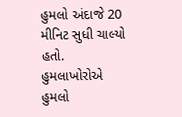હુમલો અંદાજે 20 મીનિટ સુધી ચાલ્યો હતો. હુમલાખોરોએ હુમલો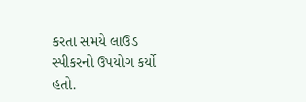કરતા સમયે લાઉડ સ્પીકરનો ઉપયોગ કર્યો હતો.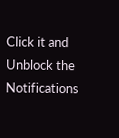Click it and Unblock the Notifications